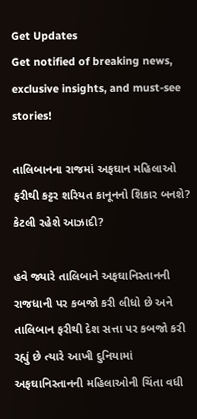Get Updates
Get notified of breaking news, exclusive insights, and must-see stories!

તાલિબાનના રાજમાં અફઘાન મહિલાઓ ફરીથી કટ્ટર શરિયત કાનૂનનો શિકાર બનશે? કેટલી રહેશે આઝાદી?

હવે જ્યારે તાલિબાને અફઘાનિસ્તાનની રાજધાની પર કબજો કરી લીધો છે અને તાલિબાન ફરીથી દેશ સત્તા પર કબજો કરી રહ્યું છે ત્યારે આખી દુનિયામાં અફઘાનિસ્તાનની મહિલાઓની ચિંતા વધી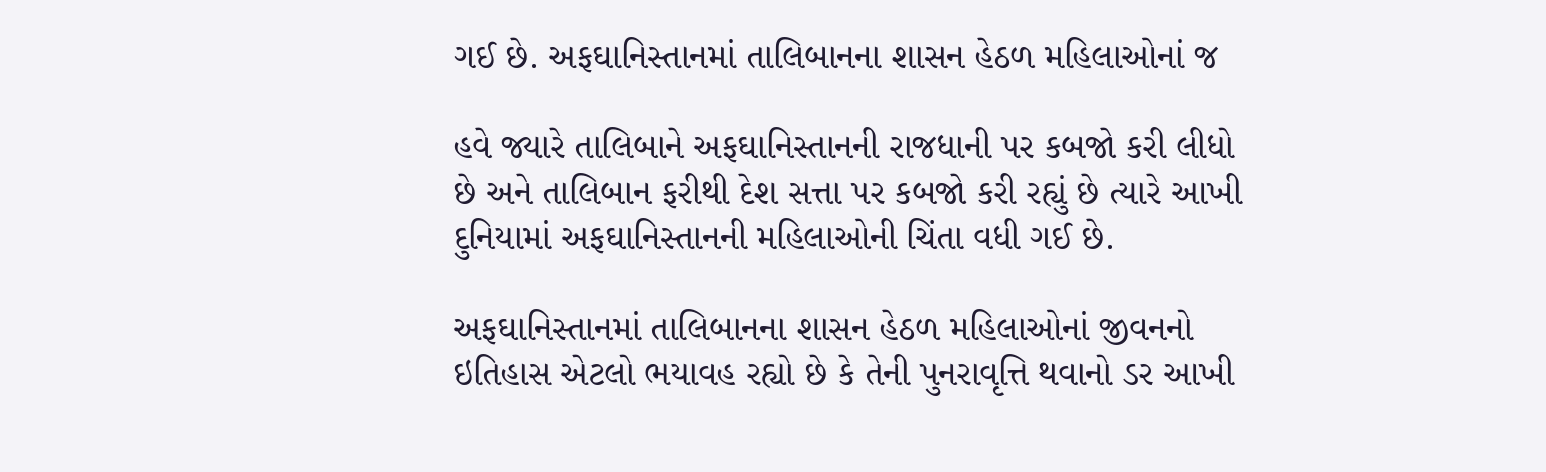ગઈ છે. અફઘાનિસ્તાનમાં તાલિબાનના શાસન હેઠળ મહિલાઓનાં જ

હવે જ્યારે તાલિબાને અફઘાનિસ્તાનની રાજધાની પર કબજો કરી લીધો છે અને તાલિબાન ફરીથી દેશ સત્તા પર કબજો કરી રહ્યું છે ત્યારે આખી દુનિયામાં અફઘાનિસ્તાનની મહિલાઓની ચિંતા વધી ગઈ છે.

અફઘાનિસ્તાનમાં તાલિબાનના શાસન હેઠળ મહિલાઓનાં જીવનનો ઇતિહાસ એટલો ભયાવહ રહ્યો છે કે તેની પુનરાવૃત્તિ થવાનો ડર આખી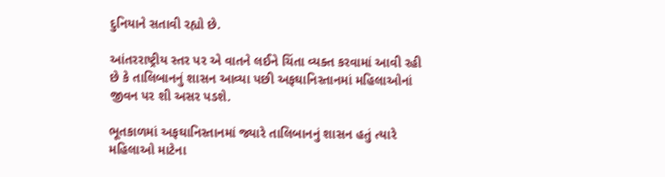દુનિયાને સતાવી રહ્યો છે.

આંતરરાષ્ટ્રીય સ્તર પર એ વાતને લઈને ચિંતા વ્યક્ત કરવામાં આવી રહી છે કે તાલિબાનનું શાસન આવ્યા પછી અફઘાનિસ્તાનમાં મહિલાઓનાં જીવન પર શી અસર પડશે.

ભૂતકાળમાં અફઘાનિસ્તાનમાં જ્યારે તાલિબાનનું શાસન હતું ત્યારે મહિલાઓ માટેના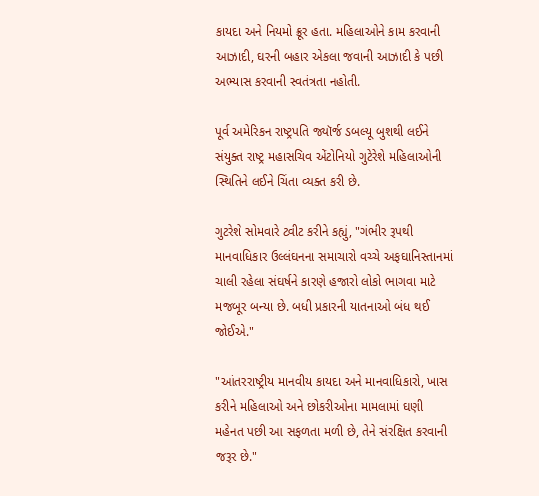કાયદા અને નિયમો ક્રૂર હતા. મહિલાઓને કામ કરવાની આઝાદી, ઘરની બહાર એકલા જવાની આઝાદી કે પછી અભ્યાસ કરવાની સ્વતંત્રતા નહોતી.

પૂર્વ અમેરિકન રાષ્ટ્રપતિ જ્યૉર્જ ડબલ્યૂ બુશથી લઈને સંયુક્ત રાષ્ટ્ર મહાસચિવ એંટોનિયો ગુટેરેશે મહિલાઓની સ્થિતિને લઈને ચિંતા વ્યક્ત કરી છે.

ગુટરેશે સોમવારે ટ્વીટ કરીને કહ્યું, "ગંભીર રૂપથી માનવાધિકાર ઉલ્લંઘનના સમાચારો વચ્ચે અફઘાનિસ્તાનમાં ચાલી રહેલા સંઘર્ષને કારણે હજારો લોકો ભાગવા માટે મજબૂર બન્યા છે. બધી પ્રકારની યાતનાઓ બંધ થઈ જોઈએ."

"આંતરરાષ્ટ્રીય માનવીય કાયદા અને માનવાધિકારો, ખાસ કરીને મહિલાઓ અને છોકરીઓના મામલામાં ઘણી મહેનત પછી આ સફળતા મળી છે, તેને સંરક્ષિત કરવાની જરૂર છે."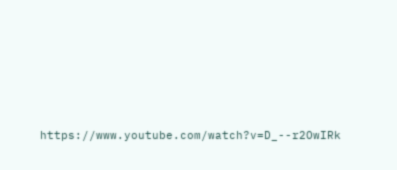https://www.youtube.com/watch?v=D_--r2OwIRk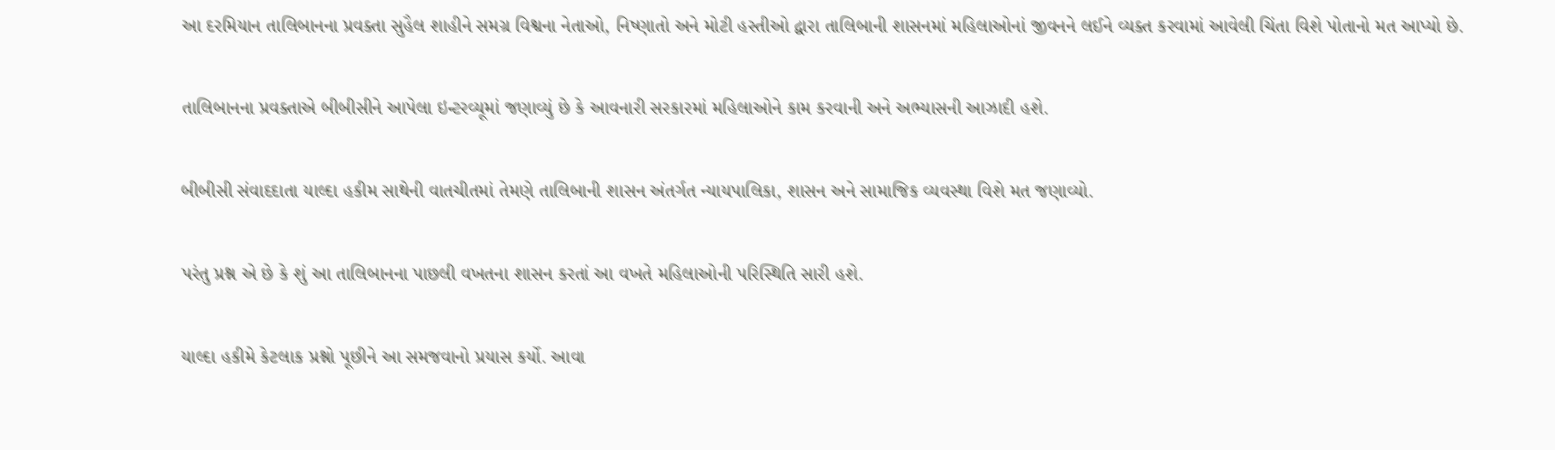આ દરમિયાન તાલિબાનના પ્રવક્તા સુહૈલ શાહીને સમગ્ર વિશ્વના નેતાઓ, નિષ્ણાતો અને મોટી હસ્તીઓ દ્વારા તાલિબાની શાસનમાં મહિલાઓનાં જીવનને લઈને વ્યક્ત કરવામાં આવેલી ચિંતા વિશે પોતાનો મત આપ્યો છે.

તાલિબાનના પ્રવક્તાએ બીબીસીને આપેલા ઇન્ટરવ્યૂમાં જણાવ્યું છે કે આવનારી સરકારમાં મહિલાઓને કામ કરવાની અને અભ્યાસની આઝાદી હશે.

બીબીસી સંવાદદાતા યાલ્દા હકીમ સાથેની વાતચીતમાં તેમણે તાલિબાની શાસન અંતર્ગત ન્યાયપાલિકા, શાસન અને સામાજિક વ્યવસ્થા વિશે મત જણાવ્યો.

પરંતુ પ્રશ્ન એ છે કે શું આ તાલિબાનના પાછલી વખતના શાસન કરતાં આ વખતે મહિલાઓની પરિસ્થિતિ સારી હશે.

યાલ્દા હકીમે કેટલાક પ્રશ્નો પૂછીને આ સમજવાનો પ્રયાસ કર્યો. આવા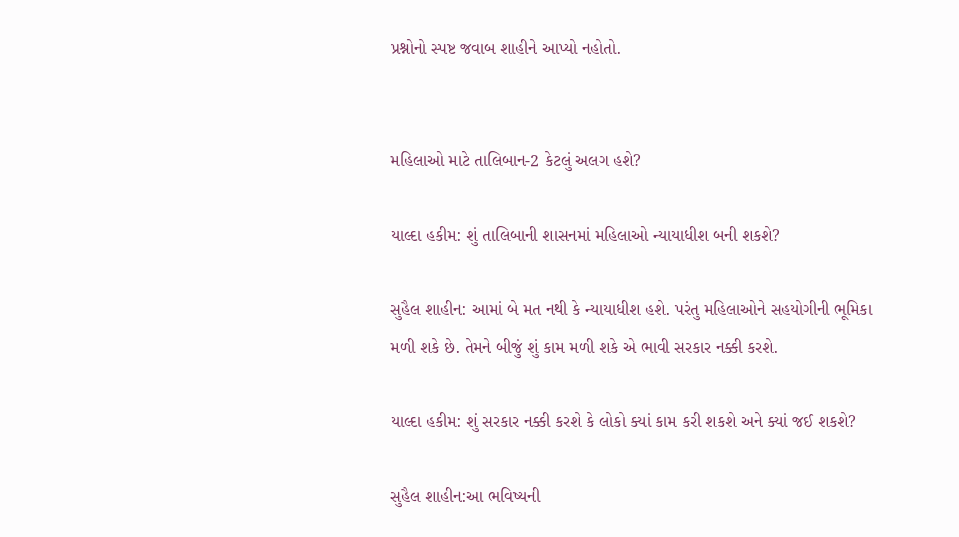પ્રશ્નોનો સ્પષ્ટ જવાબ શાહીને આપ્યો નહોતો.


મહિલાઓ માટે તાલિબાન-2 કેટલું અલગ હશે?

યાલ્દા હકીમ: શું તાલિબાની શાસનમાં મહિલાઓ ન્યાયાધીશ બની શકશે?

સુહૈલ શાહીન: આમાં બે મત નથી કે ન્યાયાધીશ હશે. પરંતુ મહિલાઓને સહયોગીની ભૂમિકા મળી શકે છે. તેમને બીજું શું કામ મળી શકે એ ભાવી સરકાર નક્કી કરશે.

યાલ્દા હકીમ: શું સરકાર નક્કી કરશે કે લોકો ક્યાં કામ કરી શકશે અને ક્યાં જઈ શકશે?

સુહૈલ શાહીન:આ ભવિષ્યની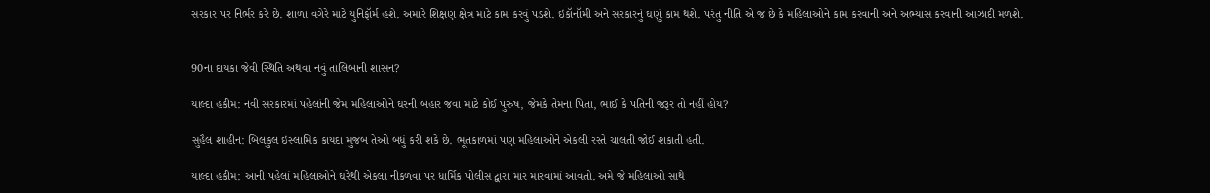સરકાર પર નિર્ભર કરે છે. શાળા વગેરે માટે યુનિફૉર્મ હશે. અમારે શિક્ષણ ક્ષેત્ર માટે કામ કરવું પડશે. ઇકૉનૉમી અને સરકારનું ઘણું કામ થશે. પરંતુ નીતિ એ જ છે કે મહિલાઓને કામ કરવાની અને અભ્યાસ કરવાની આઝાદી મળશે.


90ના દાયકા જેવી સ્થિતિ અથવા નવું તાલિબાની શાસન?

યાલ્દા હકીમ: નવી સરકારમાં પહેલાંની જેમ મહિલાઓને ઘરની બહાર જવા માટે કોઈ પુરુષ, જેમકે તેમના પિતા, ભાઈ કે પતિની જરૂર તો નહીં હોય?

સુહૈલ શાહીન: બિલકુલ ઇસ્લામિક કાયદા મુજબ તેઓ બધું કરી શકે છે. ભૂતકાળમાં પણ મહિલાઓને એકલી રસ્તે ચાલતી જોઈ શકાતી હતી.

યાલ્દા હકીમ: આની પહેલાં મહિલાઓને ઘરેથી એકલા નીકળવા પર ધાર્મિક પોલીસ દ્વારા માર મારવામાં આવતો. અમે જે મહિલાઓ સાથે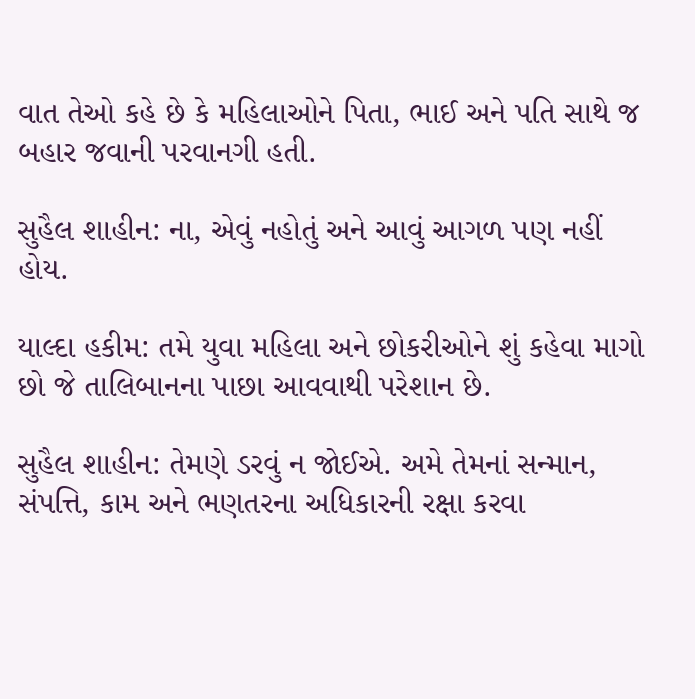વાત તેઓ કહે છે કે મહિલાઓને પિતા, ભાઈ અને પતિ સાથે જ બહાર જવાની પરવાનગી હતી.

સુહૈલ શાહીન: ના, એવું નહોતું અને આવું આગળ પણ નહીં હોય.

યાલ્દા હકીમ: તમે યુવા મહિલા અને છોકરીઓને શું કહેવા માગો છો જે તાલિબાનના પાછા આવવાથી પરેશાન છે.

સુહૈલ શાહીન: તેમણે ડરવું ન જોઈએ. અમે તેમનાં સન્માન, સંપત્તિ, કામ અને ભણતરના અધિકારની રક્ષા કરવા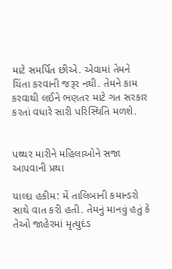માટે સમર્પિત છીએ. એવામાં તેમને ચિંતા કરવાની જરૂર નથી. તેમને કામ કરવાથી લઈને ભણતર માટે ગત સરકાર કરતાં વધારે સારી પરિસ્થિતિ મળશે.


પથ્થર મારીને મહિલાઓને સજા આપવાની પ્રથા

યાલ્દા હકીમ: મેં તાલિબાની કમાન્ડરો સાથે વાત કરી હતી. તેમનું માનવું હતું કે તેઓ જાહેરમાં મૃત્યુદંડ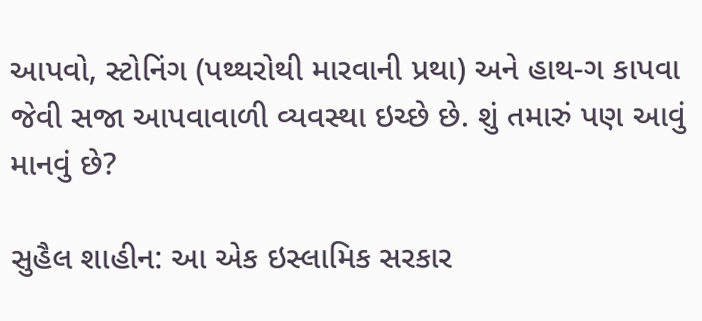આપવો, સ્ટોનિંગ (પથ્થરોથી મારવાની પ્રથા) અને હાથ-ગ કાપવા જેવી સજા આપવાવાળી વ્યવસ્થા ઇચ્છે છે. શું તમારું પણ આવું માનવું છે?

સુહૈલ શાહીન: આ એક ઇસ્લામિક સરકાર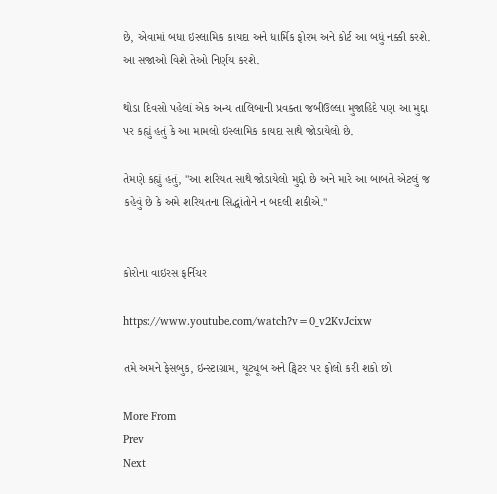છે, એવામાં બધા ઇસ્લામિક કાયદા અને ધાર્મિક ફોરમ અને કોર્ટ આ બધું નક્કી કરશે. આ સજાઓ વિશે તેઓ નિર્ણય કરશે.

થોડા દિવસો પહેલાં એક અન્ય તાલિબાની પ્રવક્તા જબીઉલ્લા મુજાહિદે પણ આ મુદ્દા પર કહ્યું હતું કે આ મામલો ઇસ્લામિક કાયદા સાથે જોડાયેલો છે.

તેમણે કહ્યું હતું, "આ શરિયત સાથે જોડાયેલો મુદ્દો છે અને મારે આ બાબતે એટલું જ કહેવું છે કે અમે શરિયતના સિદ્ધાંતોને ન બદલી શકીએ."


કોરોના વાઇરસ ફર્નિચર

https://www.youtube.com/watch?v=0_v2KvJcixw

તમે અમને ફેસબુક, ઇન્સ્ટાગ્રામ, યૂટ્યૂબ અને ટ્વિટર પર ફોલો કરી શકો છો

More From
Prev
Next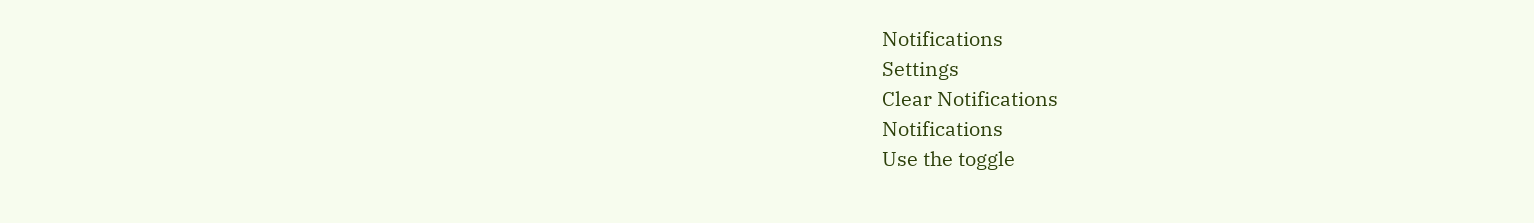Notifications
Settings
Clear Notifications
Notifications
Use the toggle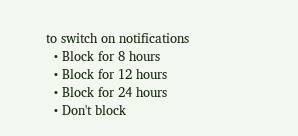to switch on notifications
  • Block for 8 hours
  • Block for 12 hours
  • Block for 24 hours
  • Don't block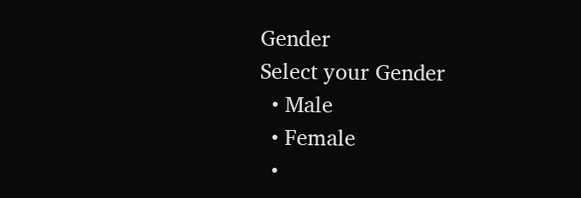Gender
Select your Gender
  • Male
  • Female
  •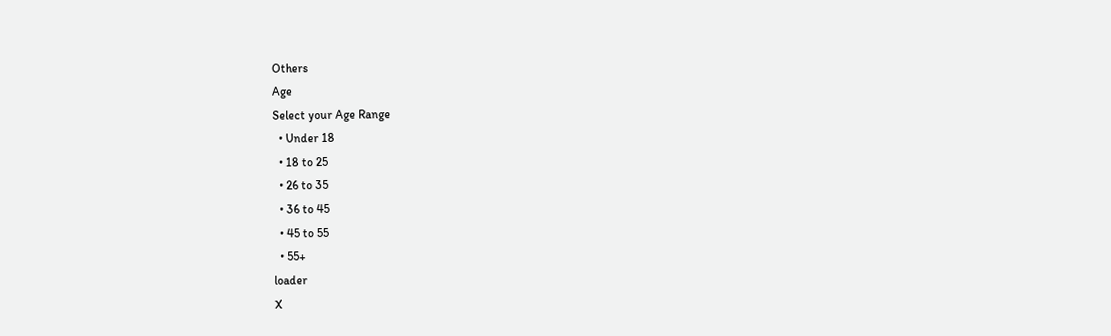Others
Age
Select your Age Range
  • Under 18
  • 18 to 25
  • 26 to 35
  • 36 to 45
  • 45 to 55
  • 55+
loader
X